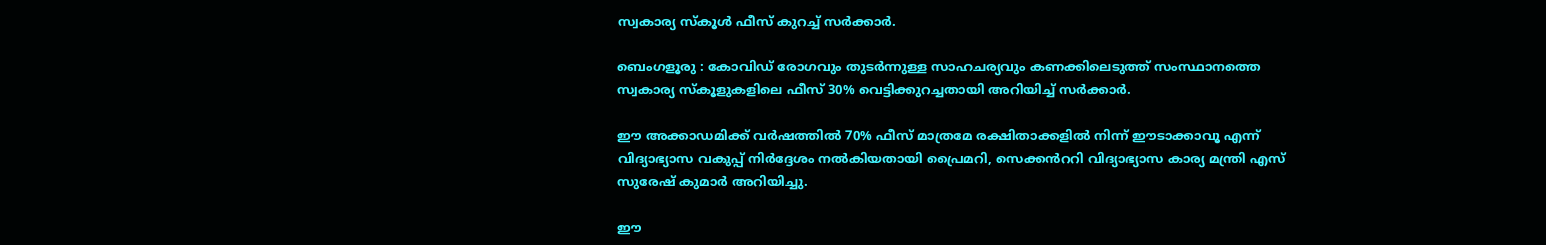സ്വകാര്യ സ്കൂൾ ഫീസ് കുറച്ച് സർക്കാർ.

ബെംഗളൂരു : കോവിഡ് രോഗവും തുടർന്നുള്ള സാഹചര്യവും കണക്കിലെടുത്ത് സംസ്ഥാനത്തെ സ്വകാര്യ സ്കൂളുകളിലെ ഫീസ് 30% വെട്ടിക്കുറച്ചതായി അറിയിച്ച് സർക്കാർ.

ഈ അക്കാഡമിക്ക് വർഷത്തിൽ 70% ഫീസ് മാത്രമേ രക്ഷിതാക്കളിൽ നിന്ന് ഈടാക്കാവൂ എന്ന് വിദ്യാഭ്യാസ വകുപ്പ് നിർദ്ദേശം നൽകിയതായി പ്രൈമറി, സെക്കൻററി വിദ്യാഭ്യാസ കാര്യ മന്ത്രി എസ് സുരേഷ് കുമാർ അറിയിച്ചു.

ഈ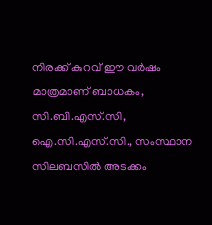നിരക്ക് കുറവ് ഈ വർഷം മാത്രമാണ് ബാധകം, സി.ബി.എസ്.സി, ഐ.സി.എസ്.സി., സംസ്ഥാന സിലബസിൽ അടക്കം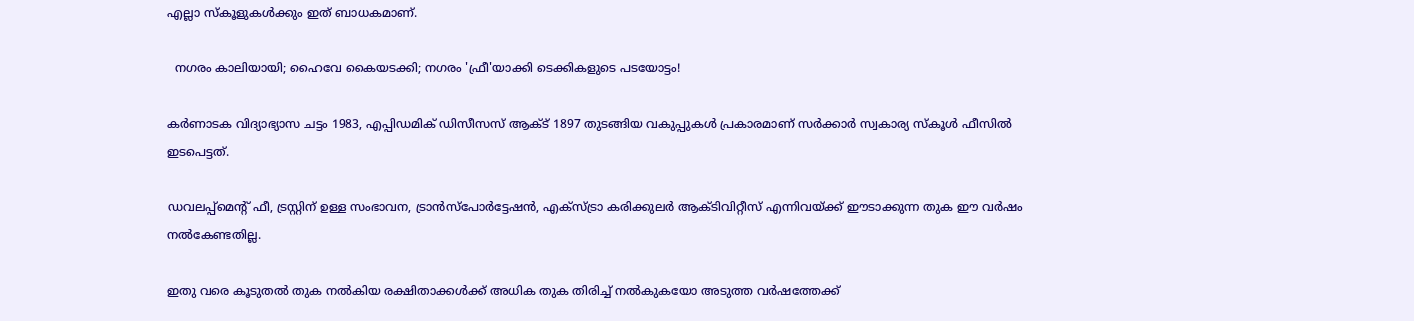എല്ലാ സ്കൂളുകൾക്കും ഇത് ബാധകമാണ്.

  നഗരം കാലിയായി; ഹൈവേ കൈയടക്കി; നഗരം 'ഫ്രീ'യാക്കി ടെക്കികളുടെ പടയോട്ടം!

കർണാടക വിദ്യാഭ്യാസ ചട്ടം 1983, എപ്പിഡമിക് ഡിസീസസ് ആക്ട് 1897 തുടങ്ങിയ വകുപ്പുകൾ പ്രകാരമാണ് സർക്കാർ സ്വകാര്യ സ്കൂൾ ഫീസിൽ ഇടപെട്ടത്.

ഡവലപ്പ്മെൻ്റ് ഫീ, ട്രസ്റ്റിന് ഉള്ള സംഭാവന, ട്രാൻസ്പോർട്ടേഷൻ, എക്സ്ട്രാ കരിക്കുലർ ആക്ടിവിറ്റീസ് എന്നിവയ്ക്ക് ഈടാക്കുന്ന തുക ഈ വർഷം നൽകേണ്ടതില്ല.

ഇതു വരെ കൂടുതൽ തുക നൽകിയ രക്ഷിതാക്കൾക്ക് അധിക തുക തിരിച്ച് നൽകുകയോ അടുത്ത വർഷത്തേക്ക്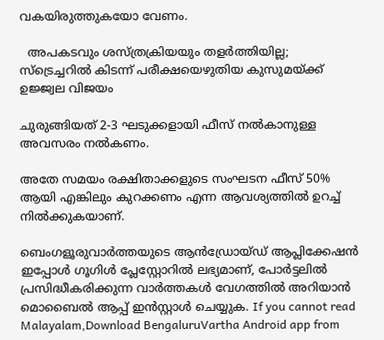വകയിരുത്തുകയോ വേണം.

  അപകടവും ശസ്ത്രക്രിയയും തളർത്തിയില്ല; സ്‌ട്രെച്ചറിൽ കിടന്ന് പരീക്ഷയെഴുതിയ കുസുമയ്ക്ക് ഉജ്ജ്വല വിജയം

ചുരുങ്ങിയത് 2-3 ഘടുക്കളായി ഫീസ് നൽകാനുള്ള അവസരം നൽകണം.

അതേ സമയം രക്ഷിതാക്കളുടെ സംഘടന ഫീസ് 50% ആയി എങ്കിലും കുറക്കണം എന്ന ആവശ്യത്തിൽ ഉറച്ച് നിൽക്കുകയാണ്.

ബെംഗളൂരുവാർത്തയുടെ ആൻഡ്രോയ്ഡ് ആപ്ലിക്കേഷൻ ഇപ്പോൾ ഗൂഗിൾ പ്ലേസ്റ്റോറിൽ ലഭ്യമാണ്, പോർട്ടലിൽ പ്രസിദ്ധീകരിക്കുന്ന വാർത്തകൾ വേഗത്തിൽ അറിയാൻ മൊബൈൽ ആപ്പ് ഇൻസ്റ്റാൾ ചെയ്യുക. If you cannot read Malayalam,Download BengaluruVartha Android app from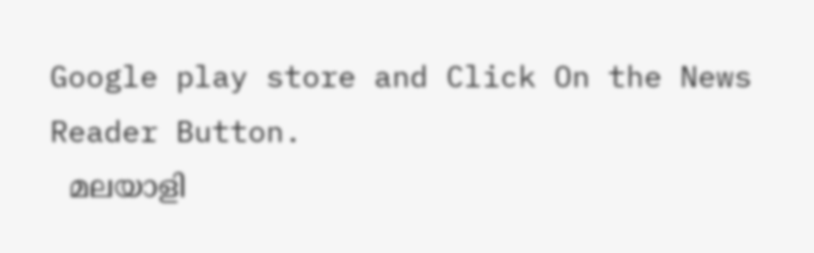Google play store and Click On the News Reader Button.
  മലയാളി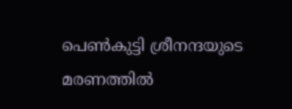പെൺകുട്ടി ശ്രീനന്ദയുടെ മരണത്തിൽ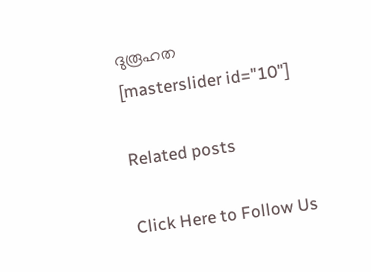ദുരൂഹത
[masterslider id="10"]

Related posts

Click Here to Follow Us